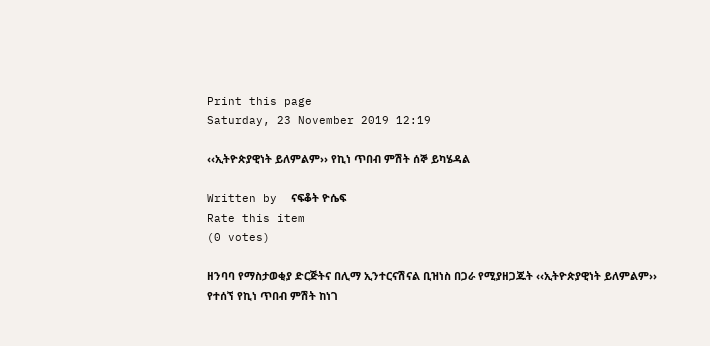Print this page
Saturday, 23 November 2019 12:19

‹‹ኢትዮጵያዊነት ይለምልም›› የኪነ ጥበብ ምሽት ሰኞ ይካሄዳል

Written by  ናፍቆት ዮሴፍ
Rate this item
(0 votes)

ዘንባባ የማስታወቂያ ድርጅትና በሊማ ኢንተርናሽናል ቢዝነስ በጋራ የሚያዘጋጁት ‹‹ኢትዮጵያዊነት ይለምልም›› የተሰኘ የኪነ ጥበብ ምሽት ከነገ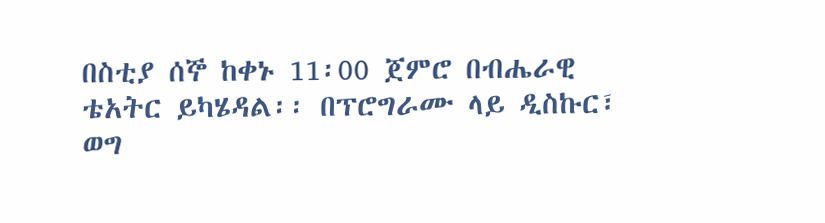በስቲያ ሰኞ ከቀኑ 11፡00 ጀምሮ በብሔራዊ ቴአትር ይካሄዳል፡፡ በፕሮግራሙ ላይ ዲስኩር፣ ወግ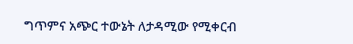ግጥምና አጭር ተውኔት ለታዳሚው የሚቀርብ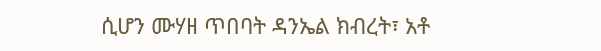ሲሆን ሙሃዘ ጥበባት ዳንኤል ክብረት፣ አቶ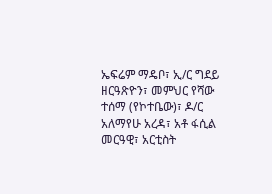ኤፍሬም ማዴቦ፣ ኢ/ር ግደይ ዘርዓጽዮን፣ መምህር የሻው ተሰማ (የኮተቤው)፣ ዶ/ር አለማየሁ አረዳ፣ አቶ ፋሲል መርዓዊ፣ አርቲስት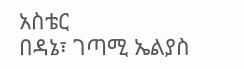አስቴር
በዳኔ፣ ገጣሚ ኤልያስ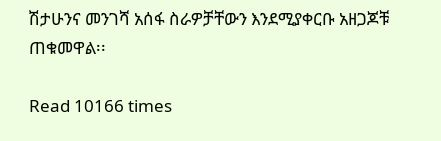ሽታሁንና መንገሻ አሰፋ ስራዎቻቸውን እንደሚያቀርቡ አዘጋጆቹ ጠቁመዋል፡፡

Read 10166 times